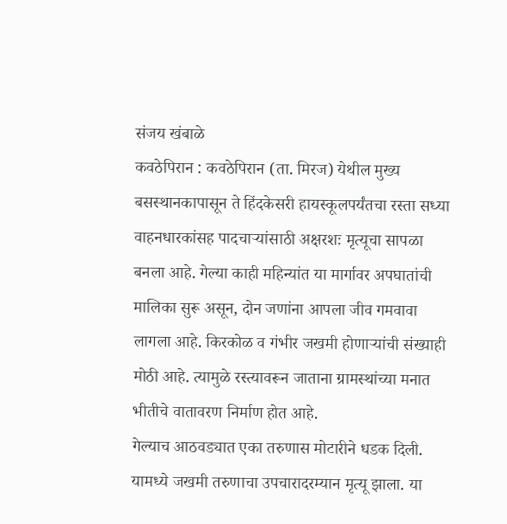संजय खंबाळे
कवठेपिरान : कवठेपिरान (ता. मिरज) येथील मुख्य बसस्थानकापासून ते हिंदकेसरी हायस्कूलपर्यंतचा रस्ता सध्या वाहनधारकांसह पादचाऱ्यांसाठी अक्षरशः मृत्यूचा सापळा बनला आहे. गेल्या काही महिन्यांत या मार्गावर अपघातांची मालिका सुरू असून, दोन जणांना आपला जीव गमवावा लागला आहे. किरकोळ व गंभीर जखमी होणाऱ्यांची संख्याही मोठी आहे. त्यामुळे रस्त्यावरून जाताना ग्रामस्थांच्या मनात भीतीचे वातावरण निर्माण होत आहे.
गेल्याच आठवड्यात एका तरुणास मोटारीने धडक दिली. यामध्ये जखमी तरुणाचा उपचारादरम्यान मृत्यू झाला. या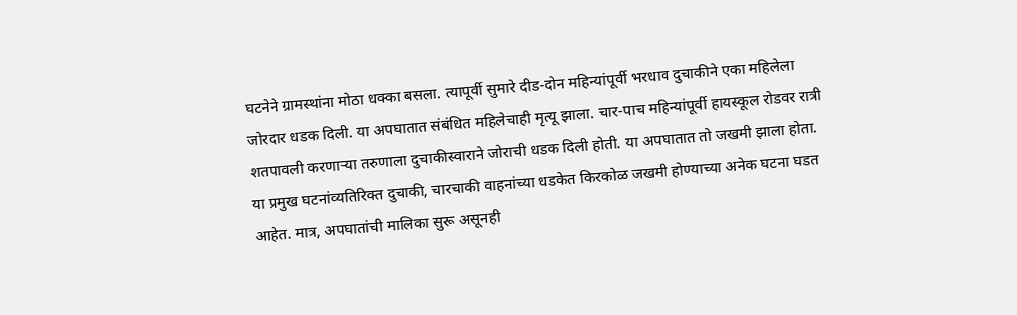घटनेने ग्रामस्थांना मोठा धक्का बसला. त्यापूर्वी सुमारे दीड-दोन महिन्यांपूर्वी भरधाव दुचाकीने एका महिलेला जोरदार धडक दिली. या अपघातात संबंधित महिलेचाही मृत्यू झाला. चार-पाच महिन्यांपूर्वी हायस्कूल रोडवर रात्री शतपावली करणाऱ्या तरुणाला दुचाकीस्वाराने जोराची धडक दिली होती. या अपघातात तो जखमी झाला होता. या प्रमुख घटनांव्यतिरिक्त दुचाकी, चारचाकी वाहनांच्या धडकेत किरकोळ जखमी होण्याच्या अनेक घटना घडत आहेत. मात्र, अपघातांची मालिका सुरू असूनही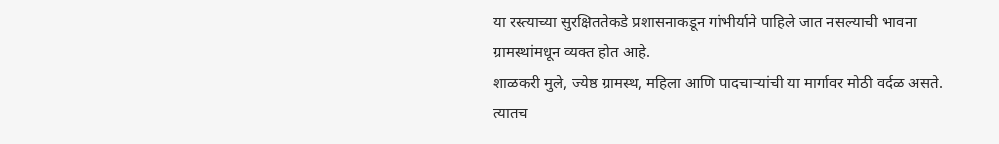या रस्त्याच्या सुरक्षिततेकडे प्रशासनाकडून गांभीर्याने पाहिले जात नसल्याची भावना ग्रामस्थांमधून व्यक्त होत आहे.
शाळकरी मुले, ज्येष्ठ ग्रामस्थ, महिला आणि पादचाऱ्यांची या मार्गावर मोठी वर्दळ असते. त्यातच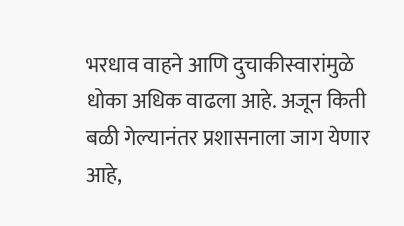भरधाव वाहने आणि दुचाकीस्वारांमुळे धोका अधिक वाढला आहे. अजून किती बळी गेल्यानंतर प्रशासनाला जाग येणार आहे,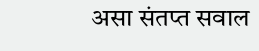असा संतप्त सवाल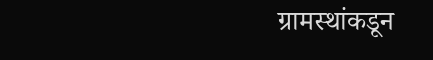ग्रामस्थांकडून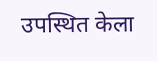उपस्थित केला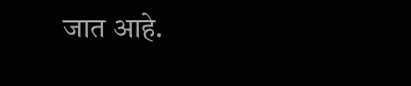जात आहे.